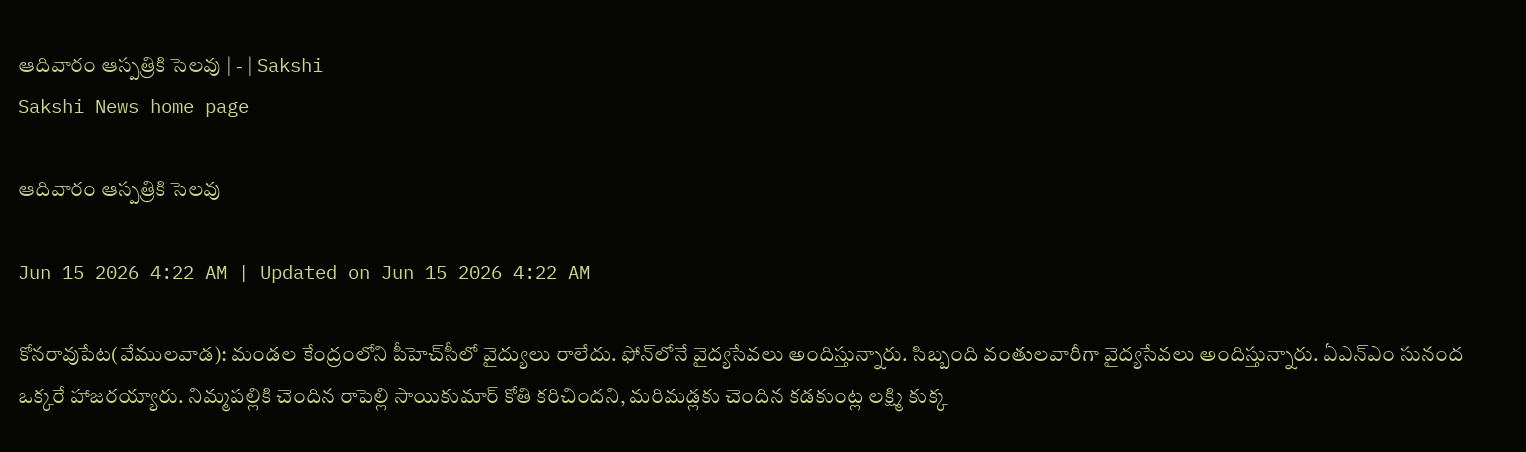ఆదివారం ఆస్పత్రికి సెలవు | - | Sakshi
Sakshi News home page

ఆదివారం ఆస్పత్రికి సెలవు

Jun 15 2026 4:22 AM | Updated on Jun 15 2026 4:22 AM

కోనరావుపేట(వేములవాడ): మండల కేంద్రంలోని పీహెచ్‌సీలో వైద్యులు రాలేదు. ఫోన్‌లోనే వైద్యసేవలు అందిస్తున్నారు. సిబ్బంది వంతులవారీగా వైద్యసేవలు అందిస్తున్నారు. ఏఎన్‌ఎం సునంద ఒక్కరే హాజరయ్యారు. నిమ్మపల్లికి చెందిన రాపెల్లి సాయికుమార్‌ కోతి కరిచిందని, మరిమడ్లకు చెందిన కడకుంట్ల లక్ష్మి కుక్క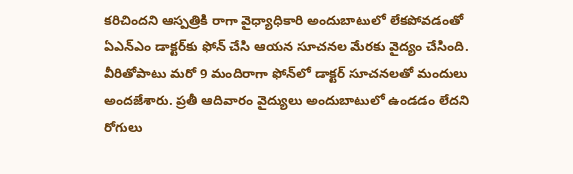కరిచిందని ఆస్పత్రికి రాగా వైధ్యాధికారి అందుబాటులో లేకపోవడంతో ఏఎన్‌ఎం డాక్టర్‌కు ఫోన్‌ చేసి ఆయన సూచనల మేరకు వైద్యం చేసింది. వీరితోపాటు మరో 9 మందిరాగా ఫోన్‌లో డాక్టర్‌ సూచనలతో మందులు అందజేశారు. ప్రతీ ఆదివారం వైద్యులు అందుబాటులో ఉండడం లేదని రోగులు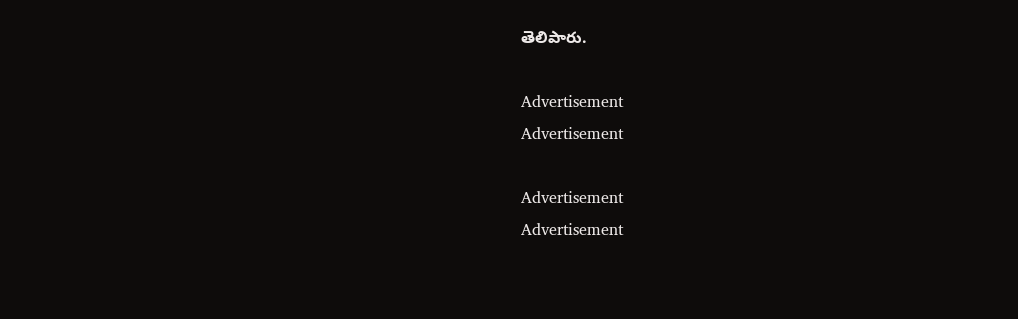తెలిపారు.

Advertisement
Advertisement

Advertisement
Advertisement